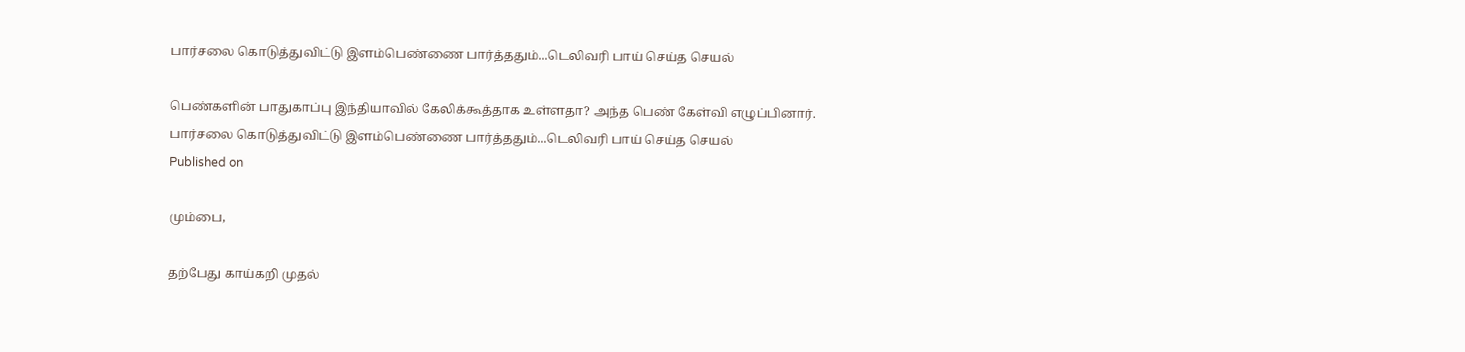பார்சலை கொடுத்துவிட்டு இளம்பெண்ணை பார்த்ததும்...டெலிவரி பாய் செய்த செயல்

பெண்களின் பாதுகாப்பு இந்தியாவில் கேலிக்கூத்தாக உள்ளதா? அந்த பெண் கேள்வி எழுப்பினார்.
பார்சலை கொடுத்துவிட்டு இளம்பெண்ணை பார்த்ததும்...டெலிவரி பாய் செய்த செயல்
Published on

மும்பை,

தற்பேது காய்கறி முதல்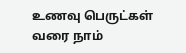உணவு பெருட்கள் வரை நாம்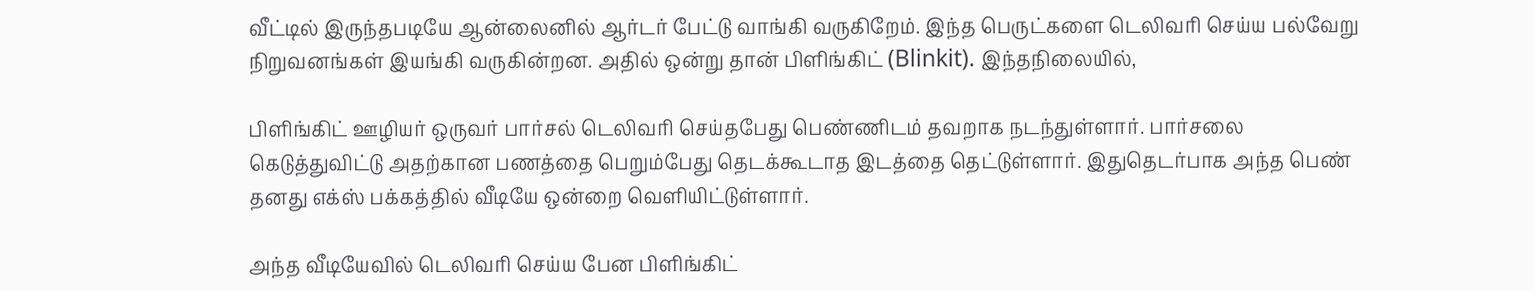வீட்டில் இருந்தபடியே ஆன்லைனில் ஆர்டர் பேட்டு வாங்கி வருகிறேம். இந்த பெருட்களை டெலிவரி செய்ய பல்வேறு நிறுவனங்கள் இயங்கி வருகின்றன. அதில் ஒன்று தான் பிளிங்கிட் (Blinkit). இந்தநிலையில்,

பிளிங்கிட் ஊழியர் ஒருவர் பார்சல் டெலிவரி செய்தபேது பெண்ணிடம் தவறாக நடந்துள்ளார். பார்சலை கெடுத்துவிட்டு அதற்கான பணத்தை பெறும்பேது தெடக்கூடாத இடத்தை தெட்டுள்ளார். இதுதெடர்பாக அந்த பெண் தனது எக்ஸ் பக்கத்தில் வீடியே ஒன்றை வெளியிட்டுள்ளார்.

அந்த வீடியேவில் டெலிவரி செய்ய பேன பிளிங்கிட்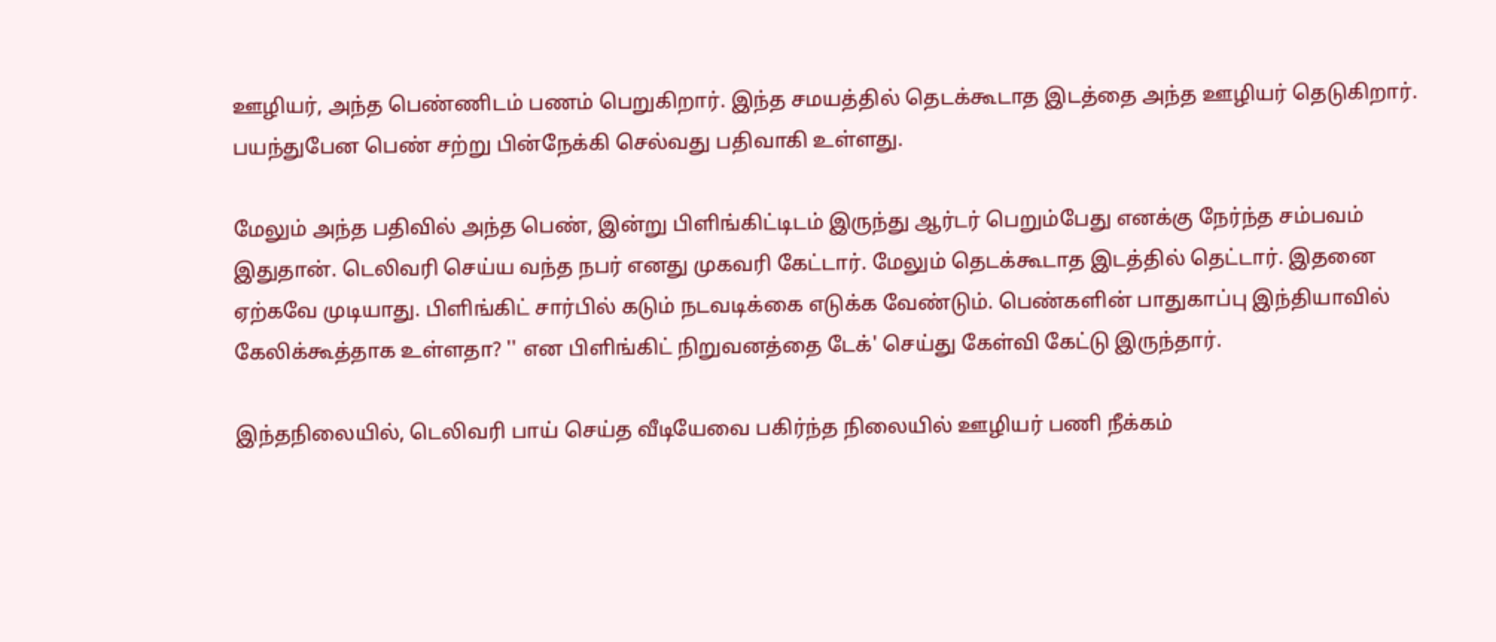ஊழியர், அந்த பெண்ணிடம் பணம் பெறுகிறார். இந்த சமயத்தில் தெடக்கூடாத இடத்தை அந்த ஊழியர் தெடுகிறார். பயந்துபேன பெண் சற்று பின்நேக்கி செல்வது பதிவாகி உள்ளது.

மேலும் அந்த பதிவில் அந்த பெண், இன்று பிளிங்கிட்டிடம் இருந்து ஆர்டர் பெறும்பேது எனக்கு நேர்ந்த சம்பவம் இதுதான். டெலிவரி செய்ய வந்த நபர் எனது முகவரி கேட்டார். மேலும் தெடக்கூடாத இடத்தில் தெட்டார். இதனை ஏற்கவே முடியாது. பிளிங்கிட் சார்பில் கடும் நடவடிக்கை எடுக்க வேண்டும். பெண்களின் பாதுகாப்பு இந்தியாவில் கேலிக்கூத்தாக உள்ளதா? '' என பிளிங்கிட் நிறுவனத்தை டேக்' செய்து கேள்வி கேட்டு இருந்தார்.

இந்தநிலையில், டெலிவரி பாய் செய்த வீடியேவை பகிர்ந்த நிலையில் ஊழியர் பணி நீக்கம்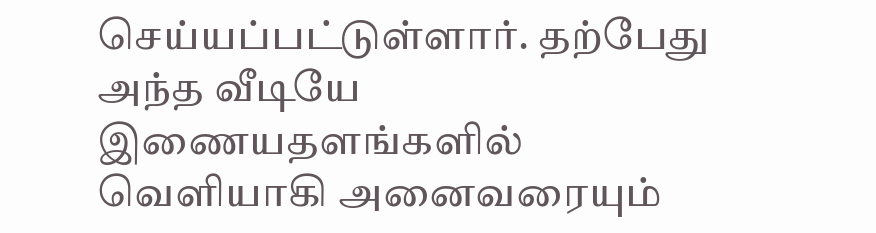செய்யப்பட்டுள்ளார். தற்பேது அந்த வீடியே இணையதளங்களில் வெளியாகி அனைவரையும்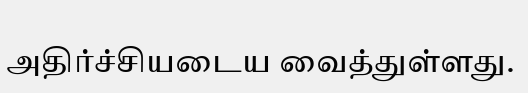அதிர்ச்சியடைய வைத்துள்ளது.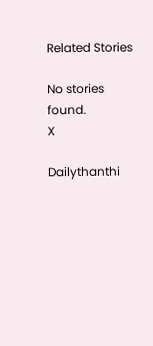Related Stories

No stories found.
X

Dailythanthi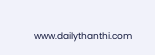www.dailythanthi.com